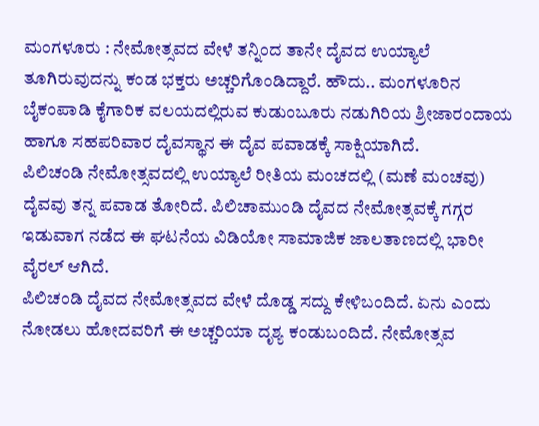ಮಂಗಳೂರು : ನೇಮೋತ್ಸವದ ವೇಳೆ ತನ್ನಿಂದ ತಾನೇ ದೈವದ ಉಯ್ಯಾಲೆ ತೂಗಿರುವುದನ್ನು ಕಂಡ ಭಕ್ತರು ಅಚ್ಚರಿಗೊಂಡಿದ್ದಾರೆ. ಹೌದು.. ಮಂಗಳೂರಿನ ಬೈಕಂಪಾಡಿ ಕೈಗಾರಿಕ ವಲಯದಲ್ಲಿರುವ ಕುಡುಂಬೂರು ನಡುಗಿರಿಯ ಶ್ರೀಜಾರಂದಾಯ ಹಾಗೂ ಸಹಪರಿವಾರ ದೈವಸ್ಥಾನ ಈ ದೈವ ಪವಾಡಕ್ಕೆ ಸಾಕ್ಷಿಯಾಗಿದೆ.
ಪಿಲಿಚಂಡಿ ನೇಮೋತ್ಸವದಲ್ಲಿ ಉಯ್ಯಾಲೆ ರೀತಿಯ ಮಂಚದಲ್ಲಿ (ಮಣೆ ಮಂಚವು) ದೈವವು ತನ್ನ ಪವಾಡ ತೋರಿದೆ. ಪಿಲಿಚಾಮುಂಡಿ ದೈವದ ನೇಮೋತ್ಸವಕ್ಕೆ ಗಗ್ಗರ ಇಡುವಾಗ ನಡೆದ ಈ ಘಟನೆಯ ವಿಡಿಯೋ ಸಾಮಾಜಿಕ ಜಾಲತಾಣದಲ್ಲಿ ಭಾರೀ ವೈರಲ್ ಆಗಿದೆ.
ಪಿಲಿಚಂಡಿ ದೈವದ ನೇಮೋತ್ಸವದ ವೇಳೆ ದೊಡ್ಡ ಸದ್ದು ಕೇಳಿಬಂದಿದೆ. ಏನು ಎಂದು ನೋಡಲು ಹೋದವರಿಗೆ ಈ ಅಚ್ಚರಿಯಾ ದೃಶ್ಯ ಕಂಡುಬಂದಿದೆ. ನೇಮೋತ್ಸವ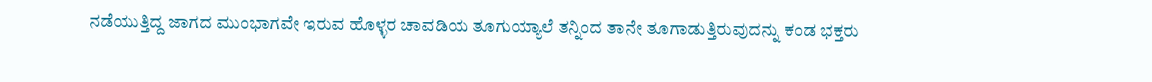ನಡೆಯುತ್ತಿದ್ದ ಜಾಗದ ಮುಂಭಾಗವೇ ಇರುವ ಹೊಳ್ಳರ ಚಾವಡಿಯ ತೂಗುಯ್ಯಾಲೆ ತನ್ನಿಂದ ತಾನೇ ತೂಗಾಡುತ್ತಿರುವುದನ್ನು ಕಂಡ ಭಕ್ತರು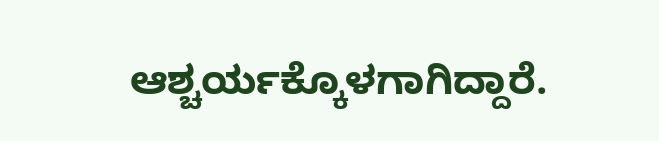ಆಶ್ಚರ್ಯಕ್ಕೊಳಗಾಗಿದ್ದಾರೆ.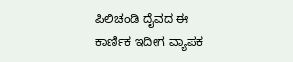ಪಿಲಿಚಂಡಿ ದೈವದ ಈ ಕಾರ್ಣಿಕ ಇದೀಗ ವ್ಯಾಪಕ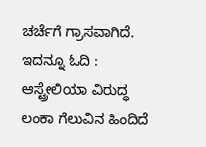ಚರ್ಚೆಗೆ ಗ್ರಾಸವಾಗಿದೆ.
ಇದನ್ನೂ ಓದಿ : ಆಸ್ಟ್ರೇಲಿಯಾ ವಿರುದ್ಧ ಲಂಕಾ ಗೆಲುವಿನ ಹಿಂದಿದೆ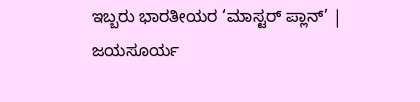ಇಬ್ಬರು ಭಾರತೀಯರ ‘ಮಾಸ್ಟರ್ ಪ್ಲಾನ್’ | ಜಯಸೂರ್ಯ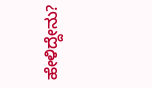ಹೇಳಿದ್ದೇನು?